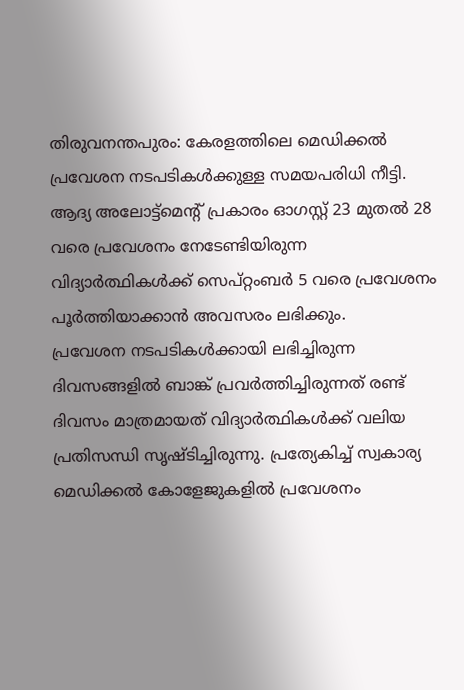തിരുവനന്തപുരം: കേരളത്തിലെ മെഡിക്കൽ പ്രവേശന നടപടികൾക്കുള്ള സമയപരിധി നീട്ടി. ആദ്യ അലോട്ട്മെന്റ് പ്രകാരം ഓഗസ്റ്റ് 23 മുതൽ 28 വരെ പ്രവേശനം നേടേണ്ടിയിരുന്ന വിദ്യാർത്ഥികൾക്ക് സെപ്റ്റംബർ 5 വരെ പ്രവേശനം പൂർത്തിയാക്കാൻ അവസരം ലഭിക്കും.
പ്രവേശന നടപടികൾക്കായി ലഭിച്ചിരുന്ന ദിവസങ്ങളിൽ ബാങ്ക് പ്രവർത്തിച്ചിരുന്നത് രണ്ട് ദിവസം മാത്രമായത് വിദ്യാർത്ഥികൾക്ക് വലിയ പ്രതിസന്ധി സൃഷ്ടിച്ചിരുന്നു. പ്രത്യേകിച്ച് സ്വകാര്യ മെഡിക്കൽ കോളേജുകളിൽ പ്രവേശനം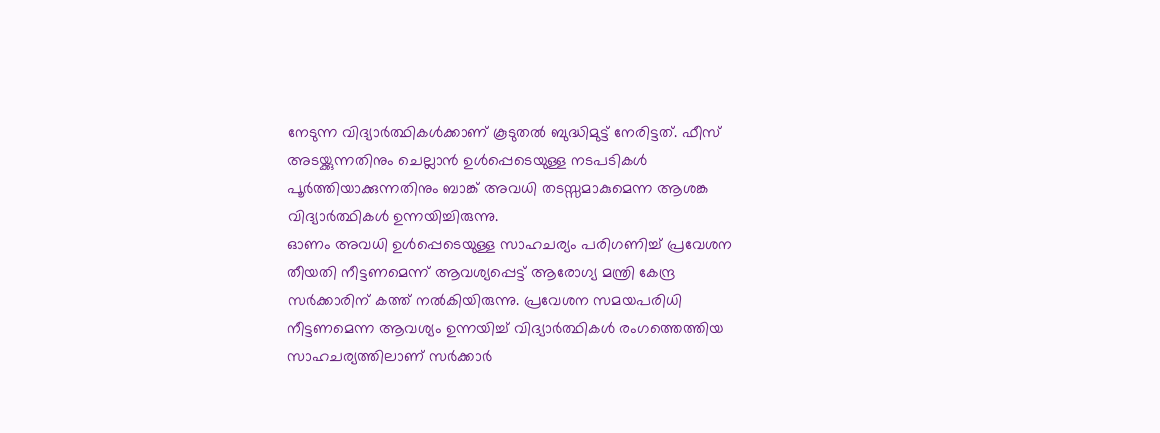നേടുന്ന വിദ്യാർത്ഥികൾക്കാണ് കൂടുതൽ ബുദ്ധിമുട്ട് നേരിട്ടത്. ഫീസ് അടയ്ക്കുന്നതിനും ചെല്ലാൻ ഉൾപ്പെടെയുള്ള നടപടികൾ പൂർത്തിയാക്കുന്നതിനും ബാങ്ക് അവധി തടസ്സമാകുമെന്ന ആശങ്ക വിദ്യാർത്ഥികൾ ഉന്നയിച്ചിരുന്നു.
ഓണം അവധി ഉൾപ്പെടെയുള്ള സാഹചര്യം പരിഗണിച്ച് പ്രവേശന തീയതി നീട്ടണമെന്ന് ആവശ്യപ്പെട്ട് ആരോഗ്യ മന്ത്രി കേന്ദ്ര സർക്കാരിന് കത്ത് നൽകിയിരുന്നു. പ്രവേശന സമയപരിധി നീട്ടണമെന്ന ആവശ്യം ഉന്നയിച്ച് വിദ്യാർത്ഥികൾ രംഗത്തെത്തിയ സാഹചര്യത്തിലാണ് സർക്കാർ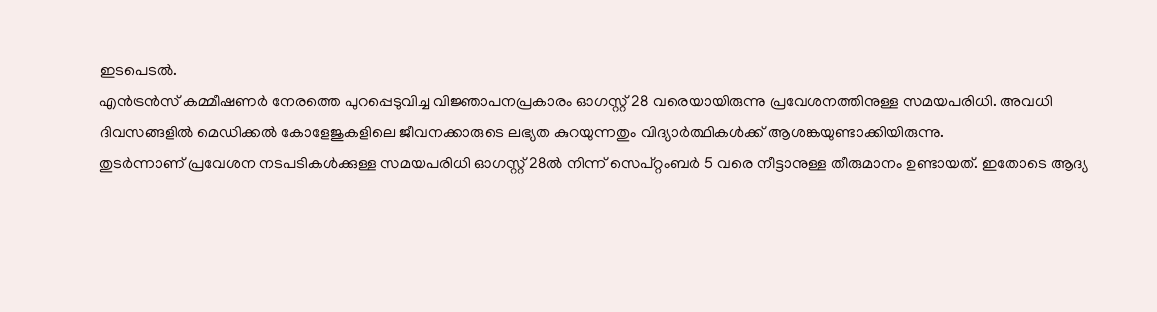ഇടപെടൽ.
എൻട്രൻസ് കമ്മീഷണർ നേരത്തെ പുറപ്പെടുവിച്ച വിജ്ഞാപനപ്രകാരം ഓഗസ്റ്റ് 28 വരെയായിരുന്നു പ്രവേശനത്തിനുള്ള സമയപരിധി. അവധി ദിവസങ്ങളിൽ മെഡിക്കൽ കോളേജുകളിലെ ജീവനക്കാരുടെ ലഭ്യത കുറയുന്നതും വിദ്യാർത്ഥികൾക്ക് ആശങ്കയുണ്ടാക്കിയിരുന്നു.
തുടർന്നാണ് പ്രവേശന നടപടികൾക്കുള്ള സമയപരിധി ഓഗസ്റ്റ് 28ൽ നിന്ന് സെപ്റ്റംബർ 5 വരെ നീട്ടാനുള്ള തീരുമാനം ഉണ്ടായത്. ഇതോടെ ആദ്യ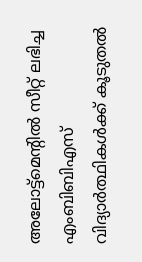അലോട്ട്മെന്റിൽ സീറ്റ് ലഭിച്ച എംബിബിഎസ് വിദ്യാർത്ഥികൾക്ക് കൂടുതൽ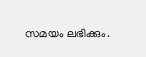സമയം ലഭിക്കും.